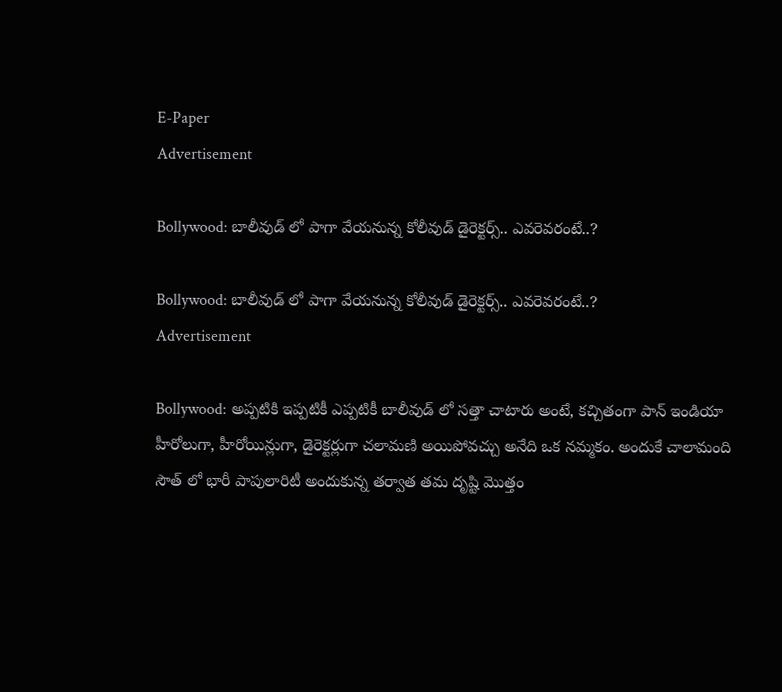E-Paper
Advertisement

Bollywood: బాలీవుడ్ లో పాగా వేయనున్న కోలీవుడ్ డైరెక్టర్స్.. ఎవరెవరంటే..?

Bollywood: బాలీవుడ్ లో పాగా వేయనున్న కోలీవుడ్ డైరెక్టర్స్.. ఎవరెవరంటే..?
Advertisement

Bollywood: అప్పటికి ఇప్పటికీ ఎప్పటికీ బాలీవుడ్ లో సత్తా చాటారు అంటే, కచ్చితంగా పాన్ ఇండియా హీరోలుగా, హీరోయిన్లుగా, డైరెక్టర్లుగా చలామణి అయిపోవచ్చు అనేది ఒక నమ్మకం. అందుకే చాలామంది సౌత్ లో భారీ పాపులారిటీ అందుకున్న తర్వాత తమ దృష్టి మొత్తం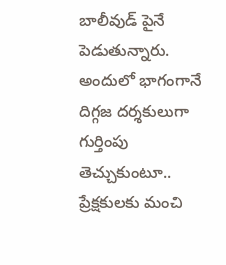బాలీవుడ్ పైనే పెడుతున్నారు. అందులో భాగంగానే దిగ్గజ దర్శకులుగా గుర్తింపు తెచ్చుకుంటూ.. ప్రేక్షకులకు మంచి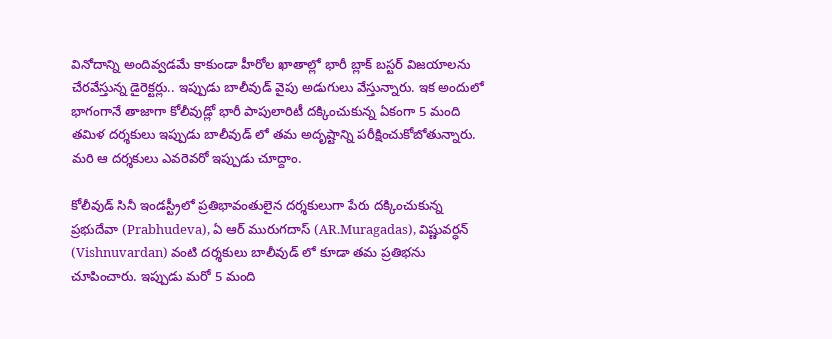వినోదాన్ని అందివ్వడమే కాకుండా హీరోల ఖాతాల్లో భారీ బ్లాక్ బస్టర్ విజయాలను చేరవేస్తున్న డైరెక్టర్లు.. ఇప్పుడు బాలీవుడ్ వైపు అడుగులు వేస్తున్నారు. ఇక అందులో భాగంగానే తాజాగా కోలీవుడ్లో భారీ పాపులారిటీ దక్కించుకున్న ఏకంగా 5 మంది తమిళ దర్శకులు ఇప్పుడు బాలీవుడ్ లో తమ అదృష్టాన్ని పరీక్షించుకోబోతున్నారు. మరి ఆ దర్శకులు ఎవరెవరో ఇప్పుడు చూద్దాం.

కోలీవుడ్ సినీ ఇండస్ట్రీలో ప్రతిభావంతులైన దర్శకులుగా పేరు దక్కించుకున్న ప్రభుదేవా (Prabhudeva), ఏ ఆర్ మురుగదాస్ (AR.Muragadas), విష్ణువర్ధన్ (Vishnuvardan) వంటి దర్శకులు బాలీవుడ్ లో కూడా తమ ప్రతిభను చూపించారు. ఇప్పుడు మరో 5 మంది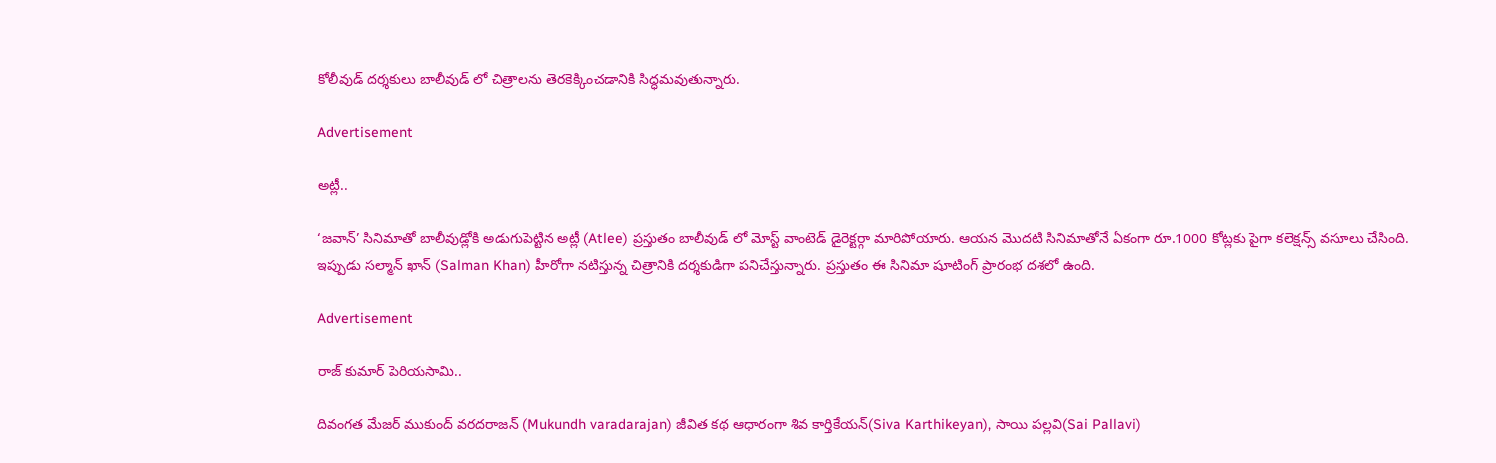కోలీవుడ్ దర్శకులు బాలీవుడ్ లో చిత్రాలను తెరకెక్కించడానికి సిద్ధమవుతున్నారు.

Advertisement

అట్లీ..

‘జవాన్’ సినిమాతో బాలీవుడ్లోకి అడుగుపెట్టిన అట్లీ (Atlee) ప్రస్తుతం బాలీవుడ్ లో మోస్ట్ వాంటెడ్ డైరెక్టర్గా మారిపోయారు. ఆయన మొదటి సినిమాతోనే ఏకంగా రూ.1000 కోట్లకు పైగా కలెక్షన్స్ వసూలు చేసింది. ఇప్పుడు సల్మాన్ ఖాన్ (Salman Khan) హీరోగా నటిస్తున్న చిత్రానికి దర్శకుడిగా పనిచేస్తున్నారు. ప్రస్తుతం ఈ సినిమా షూటింగ్ ప్రారంభ దశలో ఉంది.

Advertisement

రాజ్ కుమార్ పెరియసామి..

దివంగత మేజర్ ముకుంద్ వరదరాజన్ (Mukundh varadarajan) జీవిత కథ ఆధారంగా శివ కార్తికేయన్(Siva Karthikeyan), సాయి పల్లవి(Sai Pallavi)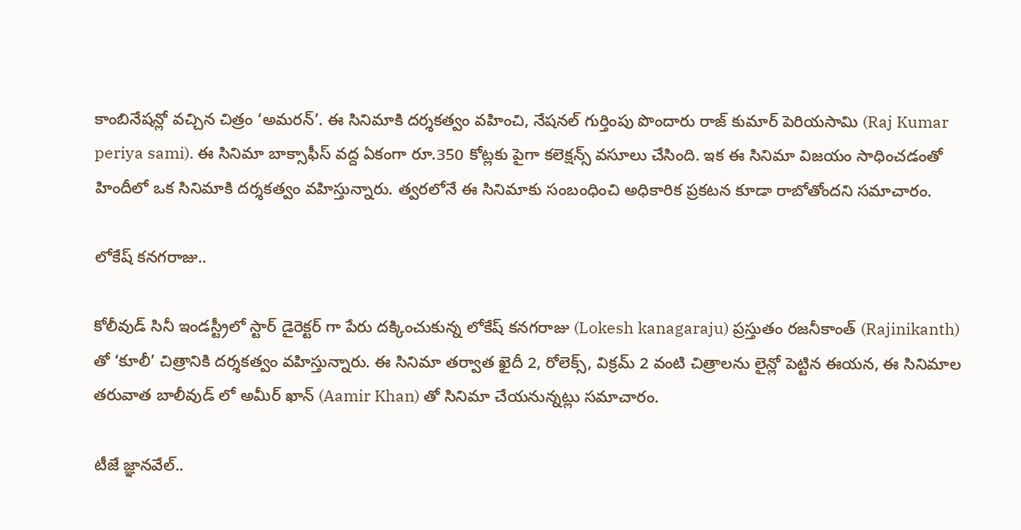కాంబినేషన్లో వచ్చిన చిత్రం ‘అమరన్’. ఈ సినిమాకి దర్శకత్వం వహించి, నేషనల్ గుర్తింపు పొందారు రాజ్ కుమార్ పెరియసామి (Raj Kumar periya sami). ఈ సినిమా బాక్సాఫీస్ వద్ద ఏకంగా రూ.350 కోట్లకు పైగా కలెక్షన్స్ వసూలు చేసింది. ఇక ఈ సినిమా విజయం సాధించడంతో హిందీలో ఒక సినిమాకి దర్శకత్వం వహిస్తున్నారు. త్వరలోనే ఈ సినిమాకు సంబంధించి అధికారిక ప్రకటన కూడా రాబోతోందని సమాచారం.

లోకేష్ కనగరాజు..

కోలీవుడ్ సినీ ఇండస్ట్రీలో స్టార్ డైరెక్టర్ గా పేరు దక్కించుకున్న లోకేష్ కనగరాజు (Lokesh kanagaraju) ప్రస్తుతం రజనీకాంత్ (Rajinikanth) తో ‘కూలీ’ చిత్రానికి దర్శకత్వం వహిస్తున్నారు. ఈ సినిమా తర్వాత ఖైదీ 2, రోలెక్స్, విక్రమ్ 2 వంటి చిత్రాలను లైన్లో పెట్టిన ఈయన, ఈ సినిమాల తరువాత బాలీవుడ్ లో అమీర్ ఖాన్ (Aamir Khan) తో సినిమా చేయనున్నట్లు సమాచారం.

టీజే జ్ఞానవేల్..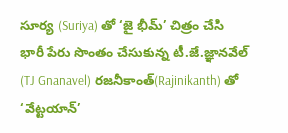సూర్య (Suriya) తో ‘జై భీమ్’ చిత్రం చేసి భారీ పేరు సొంతం చేసుకున్న టీ.జే.జ్ఞానవేల్ (TJ Gnanavel) రజనీకాంత్(Rajinikanth) తో ‘వేట్టయాన్’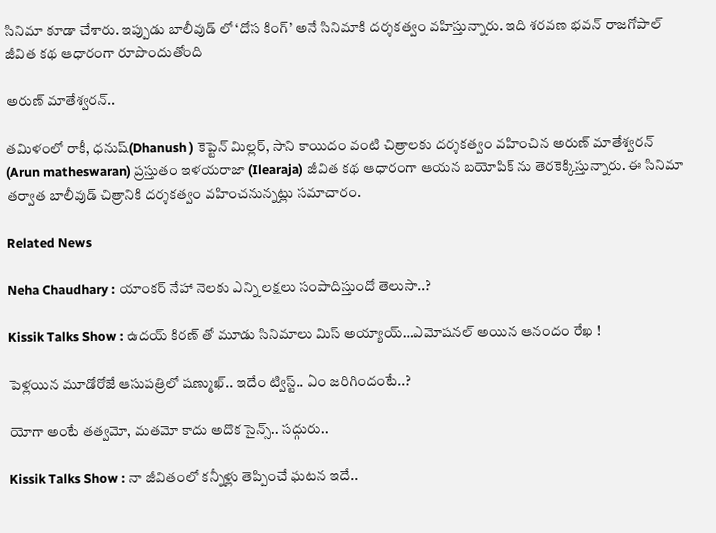సినిమా కూడా చేశారు. ఇప్పుడు బాలీవుడ్ లో ‘దోస కింగ్’ అనే సినిమాకి దర్శకత్వం వహిస్తున్నారు. ఇది శరవణ భవన్ రాజగోపాల్ జీవిత కథ ఆధారంగా రూపొందుతోంది

అరుణ్ మాతేశ్వరన్..

తమిళంలో రాకీ, ధనుష్(Dhanush ) కెప్టెన్ మిల్లర్, సాని కాయిదం వంటి చిత్రాలకు దర్శకత్వం వహించిన అరుణ్ మాతేశ్వరన్ (Arun matheswaran) ప్రస్తుతం ఇళయరాజా (Ilearaja) జీవిత కథ ఆధారంగా ఆయన బయోపిక్ ను తెరకెక్కిస్తున్నారు. ఈ సినిమా తర్వాత బాలీవుడ్ చిత్రానికి దర్శకత్వం వహించనున్నట్లు సమాచారం.

Related News

Neha Chaudhary : యాంకర్ నేహా నెలకు ఎన్ని లక్షలు సంపాదిస్తుందో తెలుసా..?

Kissik Talks Show : ఉదయ్ కిరణ్ తో మూడు సినిమాలు మిస్ అయ్యాయ్…ఎమోషనల్ అయిన ఆనందం రేఖ !

పెళ్లయిన మూడోరోజే ఆసుపత్రిలో షణ్ముఖ్.. ఇదేం ట్విస్ట్.. ఏం జరిగిందంటే..?

యోగా అంటే తత్వమో, మతమో కాదు అదొక సైన్స్.. సద్గురు..

Kissik Talks Show : నా జీవితంలో కన్నీళ్లు తెప్పించే ఘటన ఇదే..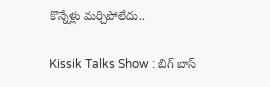కొన్నేళ్లు మర్చిపోలేదు..

Kissik Talks Show : బిగ్ బాస్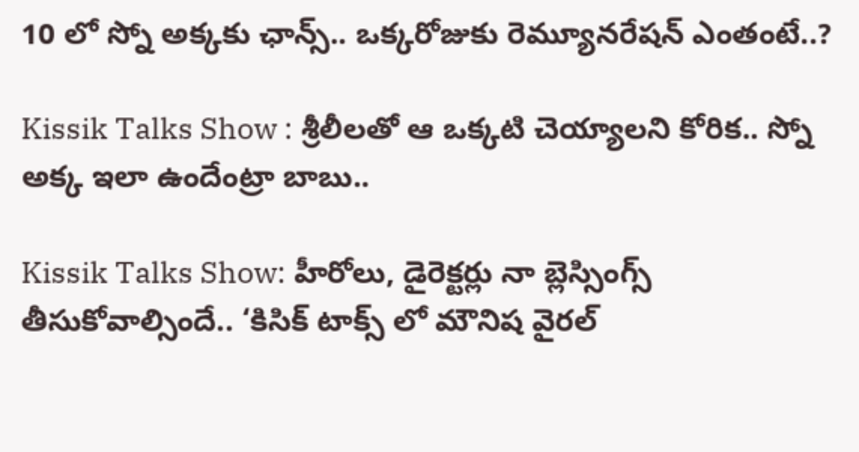10 లో స్నో అక్కకు ఛాన్స్.. ఒక్కరోజుకు రెమ్యూనరేషన్ ఎంతంటే..?

Kissik Talks Show : శ్రీలీలతో ఆ ఒక్కటి చెయ్యాలని కోరిక.. స్నో అక్క ఇలా ఉందేంట్రా బాబు..

Kissik Talks Show: హీరోలు, డైరెక్టర్లు నా బ్లెస్సింగ్స్ తీసుకోవాల్సిందే.. ‘కిసిక్ టాక్స్ లో మౌనిష వైరల్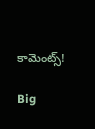కామెంట్స్!

Big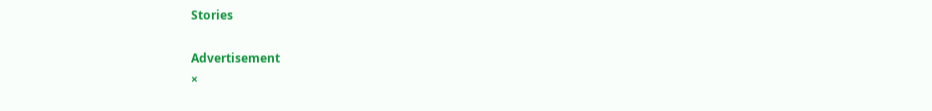Stories

Advertisement
×